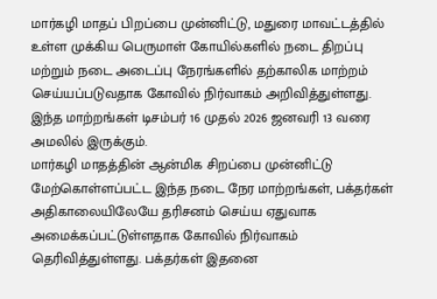மார்கழி மாதப் பிறப்பை முன்னிட்டு, மதுரை மாவட்டத்தில் உள்ள முக்கிய பெருமாள் கோயில்களில் நடை திறப்பு மற்றும் நடை அடைப்பு நேரங்களில் தற்காலிக மாற்றம் செய்யப்படுவதாக கோவில் நிர்வாகம் அறிவித்துள்ளது. இந்த மாற்றங்கள் டிசம்பர் 16 முதல் 2026 ஜனவரி 13 வரை அமலில் இருக்கும்.
மார்கழி மாதத்தின் ஆன்மிக சிறப்பை முன்னிட்டு மேற்கொள்ளப்பட்ட இந்த நடை நேர மாற்றங்கள், பக்தர்கள் அதிகாலையிலேயே தரிசனம் செய்ய ஏதுவாக அமைக்கப்பட்டுள்ளதாக கோவில் நிர்வாகம் தெரிவித்துள்ளது. பக்தர்கள் இதனை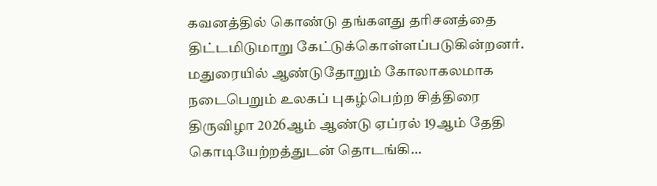கவனத்தில் கொண்டு தங்களது தரிசனத்தை திட்டமிடுமாறு கேட்டுக்கொள்ளப்படுகின்றனர்.
மதுரையில் ஆண்டுதோறும் கோலாகலமாக நடைபெறும் உலகப் புகழ்பெற்ற சித்திரை திருவிழா 2026ஆம் ஆண்டு ஏப்ரல் 19ஆம் தேதி கொடியேற்றத்துடன் தொடங்கி…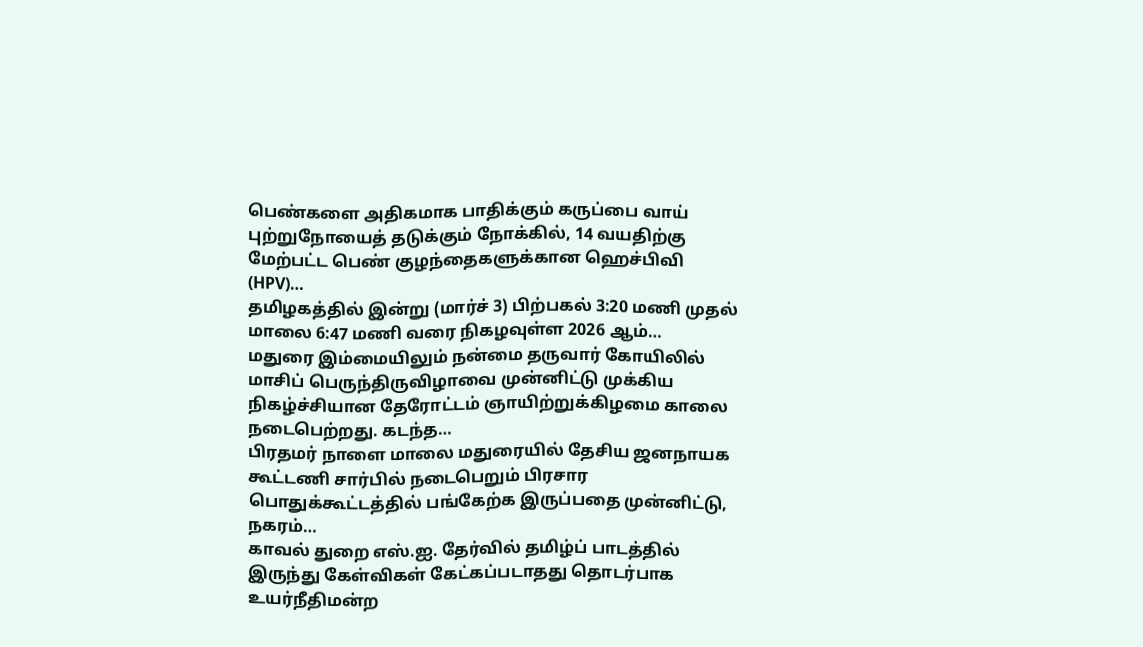பெண்களை அதிகமாக பாதிக்கும் கருப்பை வாய் புற்றுநோயைத் தடுக்கும் நோக்கில், 14 வயதிற்கு மேற்பட்ட பெண் குழந்தைகளுக்கான ஹெச்பிவி (HPV)…
தமிழகத்தில் இன்று (மார்ச் 3) பிற்பகல் 3:20 மணி முதல் மாலை 6:47 மணி வரை நிகழவுள்ள 2026 ஆம்…
மதுரை இம்மையிலும் நன்மை தருவார் கோயிலில் மாசிப் பெருந்திருவிழாவை முன்னிட்டு முக்கிய நிகழ்ச்சியான தேரோட்டம் ஞாயிற்றுக்கிழமை காலை நடைபெற்றது. கடந்த…
பிரதமர் நாளை மாலை மதுரையில் தேசிய ஜனநாயக கூட்டணி சார்பில் நடைபெறும் பிரசார பொதுக்கூட்டத்தில் பங்கேற்க இருப்பதை முன்னிட்டு, நகரம்…
காவல் துறை எஸ்.ஐ. தேர்வில் தமிழ்ப் பாடத்தில் இருந்து கேள்விகள் கேட்கப்படாதது தொடர்பாக உயர்நீதிமன்ற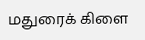மதுரைக் கிளை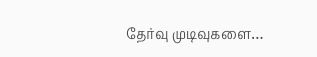தேர்வு முடிவுகளை…